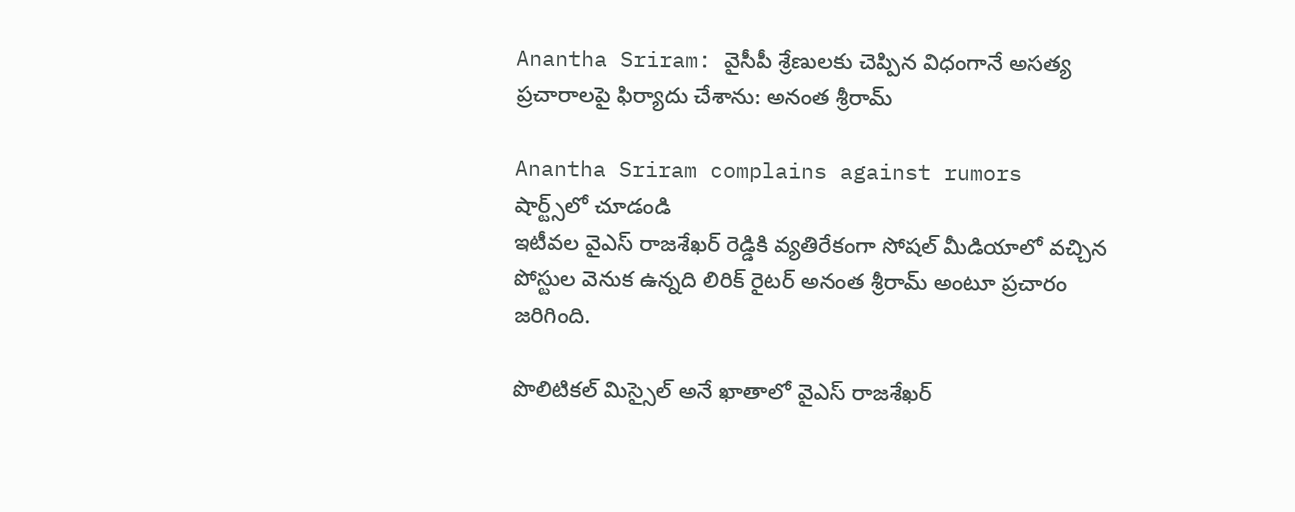Anantha Sriram: వైసీపీ శ్రేణులకు చెప్పిన విధంగానే అసత్య ప్రచారాలపై ఫిర్యాదు చేశాను: అనంత శ్రీరామ్

Anantha Sriram complains against rumors
షార్ట్స్‌లో చూడండి
ఇటీవల వైఎస్ రాజశేఖర్ రెడ్డికి వ్యతిరేకంగా సోషల్ మీడియాలో వచ్చిన పోస్టుల వెనుక ఉన్నది లిరిక్ రైటర్ అనంత శ్రీరామ్ అంటూ ప్రచారం జరిగింది.

పొలిటికల్ మిస్సైల్ అనే ఖాతాలో వైఎస్ రాజశేఖర్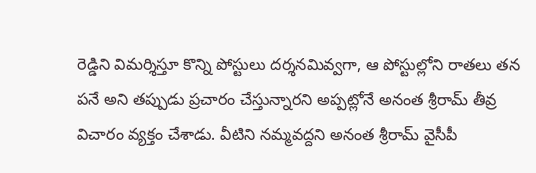రెడ్డిని విమర్శిస్తూ కొన్ని పోస్టులు దర్శనమివ్వగా, ఆ పోస్టుల్లోని రాతలు తన పనే అని తప్పుడు ప్రచారం చేస్తున్నారని అప్పట్లోనే అనంత శ్రీరామ్ తీవ్ర విచారం వ్యక్తం చేశాడు. వీటిని నమ్మవద్దని అనంత శ్రీరామ్ వైసీపీ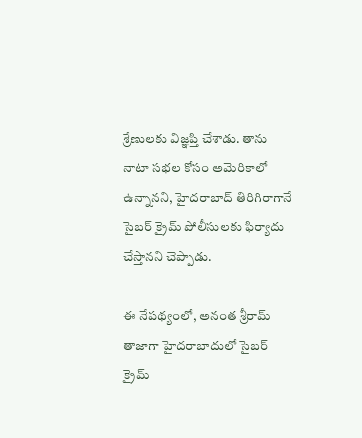శ్రేణులకు విజ్ఞప్తి చేశాడు. తాను నాటా సభల కోసం అమెరికాలో ఉన్నానని, హైదరాబాద్ తిరిగిరాగానే సైబర్ క్రైమ్ పోలీసులకు ఫిర్యాదు చేస్తానని చెప్పాడు.

ఈ నేపథ్యంలో, అనంత శ్రీరామ్ తాజాగా హైదరాబాదులో సైబర్ క్రైమ్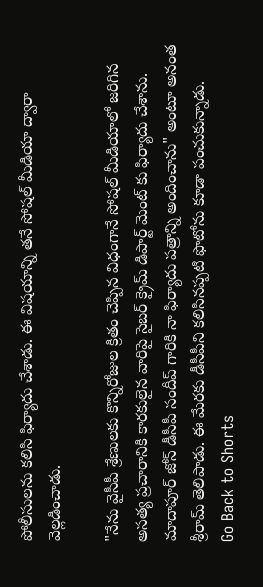పోలీసులను కలిసి ఫిర్యాదు చేశాడు. ఈ విషయాన్ని తనే సోషల్ మీడియా ద్వారా వెల్లడించాడు.

"నేను వైసీపీ శ్రేణులకు కొన్నిరోజుల క్రితం చెప్పిన విధంగానే సోషల్ మీడియాలో జరిగిన అసత్య ప్రచారానికి కారకులైన వారిపై సైబర్ క్రైమ్ డిపార్ట్ మెంట్ కు ఫిర్యాదు చేశాను. మాదాపూర్ జోన్ డీసీపీ సందీప్ గారికి నా ఫిర్యాదు పత్రాన్ని అందించాను" అంటూ అనంత శ్రీరామ్ తెలిపాడు. ఈ మేరకు డీసీపీని కలిసినప్పటి ఫొటోను కూడా పంచుకున్నాడు.
Go Back to Shorts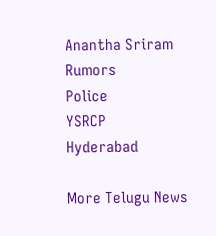Anantha Sriram
Rumors
Police
YSRCP
Hyderabad

More Telugu News